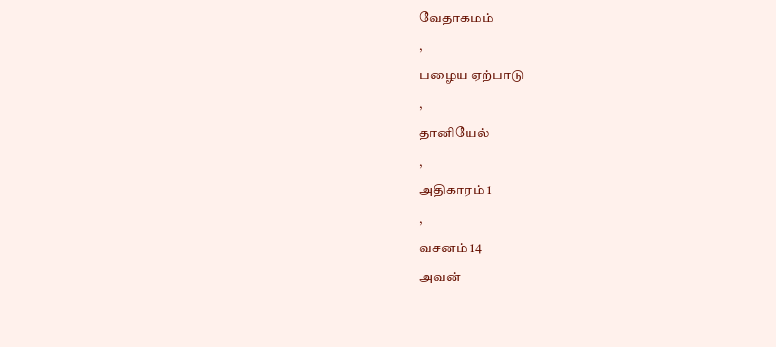வேதாகமம்
,
பழைய ஏற்பாடு
,
தானியேல்
,
அதிகாரம் 1
,
வசனம் 14
அவன்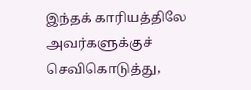இந்தக் காரியத்திலே அவர்களுக்குச் செவிகொடுத்து,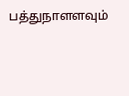பத்துநாளளவும்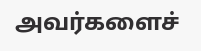அவர்களைச்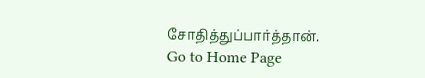சோதித்துப்பார்த்தான்.
Go to Home Page